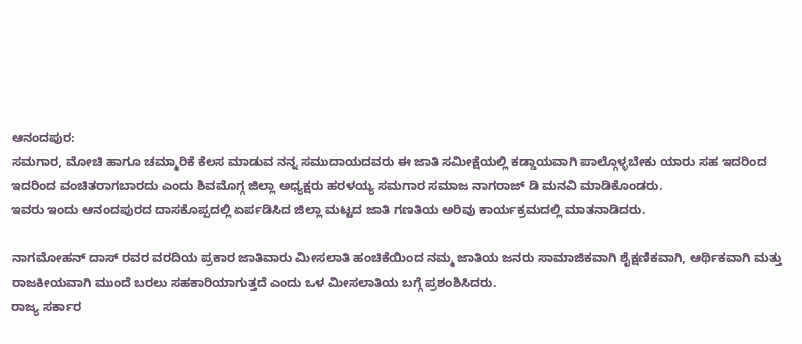ಆನಂದಪುರ:
ಸಮಗಾರ, ಮೋಚಿ ಹಾಗೂ ಚಮ್ಮಾರಿಕೆ ಕೆಲಸ ಮಾಡುವ ನನ್ನ ಸಮುದಾಯದವರು ಈ ಜಾತಿ ಸಮೀಕ್ಷೆಯಲ್ಲಿ ಕಡ್ಡಾಯವಾಗಿ ಪಾಲ್ಗೊಳ್ಳಬೇಕು ಯಾರು ಸಹ ಇದರಿಂದ ಇದರಿಂದ ವಂಚಿತರಾಗಬಾರದು ಎಂದು ಶಿವಮೊಗ್ಗ ಜಿಲ್ಲಾ ಅಧ್ಯಕ್ಷರು ಹರಳಯ್ಯ ಸಮಗಾರ ಸಮಾಜ ನಾಗರಾಜ್ ಡಿ ಮನವಿ ಮಾಡಿಕೊಂಡರು.
ಇವರು ಇಂದು ಆನಂದಪುರದ ದಾಸಕೊಪ್ಪದಲ್ಲಿ ಏರ್ಪಡಿಸಿದ ಜಿಲ್ಲಾ ಮಟ್ಟದ ಜಾತಿ ಗಣತಿಯ ಅರಿವು ಕಾರ್ಯಕ್ರಮದಲ್ಲಿ ಮಾತನಾಡಿದರು.

ನಾಗಮೋಹನ್ ದಾಸ್ ರವರ ವರದಿಯ ಪ್ರಕಾರ ಜಾತಿವಾರು ಮೀಸಲಾತಿ ಹಂಚಿಕೆಯಿಂದ ನಮ್ಮ ಜಾತಿಯ ಜನರು ಸಾಮಾಜಿಕವಾಗಿ ಶೈಕ್ಷಣಿಕವಾಗಿ, ಆರ್ಥಿಕವಾಗಿ ಮತ್ತು ರಾಜಕೀಯವಾಗಿ ಮುಂದೆ ಬರಲು ಸಹಕಾರಿಯಾಗುತ್ತದೆ ಎಂದು ಒಳ ಮೀಸಲಾತಿಯ ಬಗ್ಗೆ ಪ್ರಶಂಶಿಸಿದರು.
ರಾಜ್ಯ ಸರ್ಕಾರ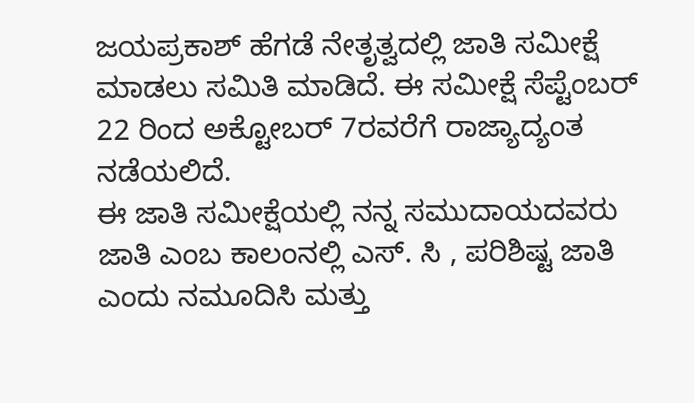ಜಯಪ್ರಕಾಶ್ ಹೆಗಡೆ ನೇತೃತ್ವದಲ್ಲಿ ಜಾತಿ ಸಮೀಕ್ಷೆ ಮಾಡಲು ಸಮಿತಿ ಮಾಡಿದೆ. ಈ ಸಮೀಕ್ಷೆ ಸೆಪ್ಟೆಂಬರ್ 22 ರಿಂದ ಅಕ್ಟೋಬರ್ 7ರವರೆಗೆ ರಾಜ್ಯಾದ್ಯಂತ ನಡೆಯಲಿದೆ.
ಈ ಜಾತಿ ಸಮೀಕ್ಷೆಯಲ್ಲಿ ನನ್ನ ಸಮುದಾಯದವರು ಜಾತಿ ಎಂಬ ಕಾಲಂನಲ್ಲಿ ಎಸ್. ಸಿ , ಪರಿಶಿಷ್ಟ ಜಾತಿ ಎಂದು ನಮೂದಿಸಿ ಮತ್ತು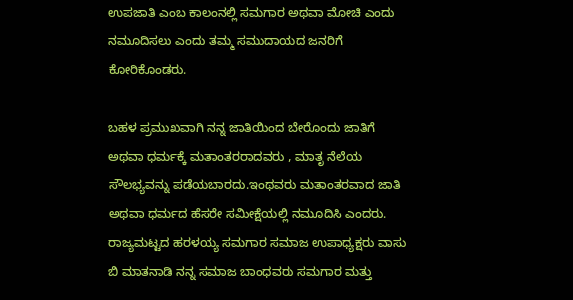ಉಪಜಾತಿ ಎಂಬ ಕಾಲಂನಲ್ಲಿ ಸಮಗಾರ ಅಥವಾ ಮೋಚಿ ಎಂದು ನಮೂದಿಸಲು ಎಂದು ತಮ್ಮ ಸಮುದಾಯದ ಜನರಿಗೆ ಕೋರಿಕೊಂಡರು.

ಬಹಳ ಪ್ರಮುಖವಾಗಿ ನನ್ನ ಜಾತಿಯಿಂದ ಬೇರೊಂದು ಜಾತಿಗೆ ಅಥವಾ ಧರ್ಮಕ್ಕೆ ಮತಾಂತರರಾದವರು , ಮಾತೃ ನೆಲೆಯ ಸೌಲಭ್ಯವನ್ನು ಪಡೆಯಬಾರದು.ಇಂಥವರು ಮತಾಂತರವಾದ ಜಾತಿ ಅಥವಾ ಧರ್ಮದ ಹೆಸರೇ ಸಮೀಕ್ಷೆಯಲ್ಲಿ ನಮೂದಿಸಿ ಎಂದರು.
ರಾಜ್ಯಮಟ್ಟದ ಹರಳಯ್ಯ ಸಮಗಾರ ಸಮಾಜ ಉಪಾಧ್ಯಕ್ಷರು ವಾಸು ಬಿ ಮಾತನಾಡಿ ನನ್ನ ಸಮಾಜ ಬಾಂಧವರು ಸಮಗಾರ ಮತ್ತು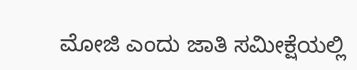ಮೋಜಿ ಎಂದು ಜಾತಿ ಸಮೀಕ್ಷೆಯಲ್ಲಿ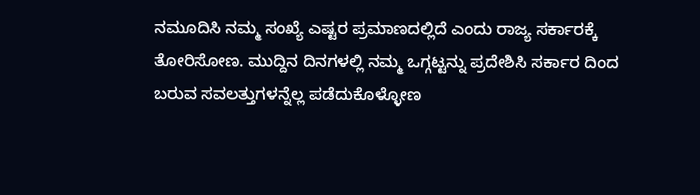ನಮೂದಿಸಿ ನಮ್ಮ ಸಂಖ್ಯೆ ಎಷ್ಟರ ಪ್ರಮಾಣದಲ್ಲಿದೆ ಎಂದು ರಾಜ್ಯ ಸರ್ಕಾರಕ್ಕೆ ತೋರಿಸೋಣ. ಮುದ್ದಿನ ದಿನಗಳಲ್ಲಿ ನಮ್ಮ ಒಗ್ಗಟ್ಟನ್ನು ಪ್ರದೇಶಿಸಿ ಸರ್ಕಾರ ದಿಂದ ಬರುವ ಸವಲತ್ತುಗಳನ್ನೆಲ್ಲ ಪಡೆದುಕೊಳ್ಳೋಣ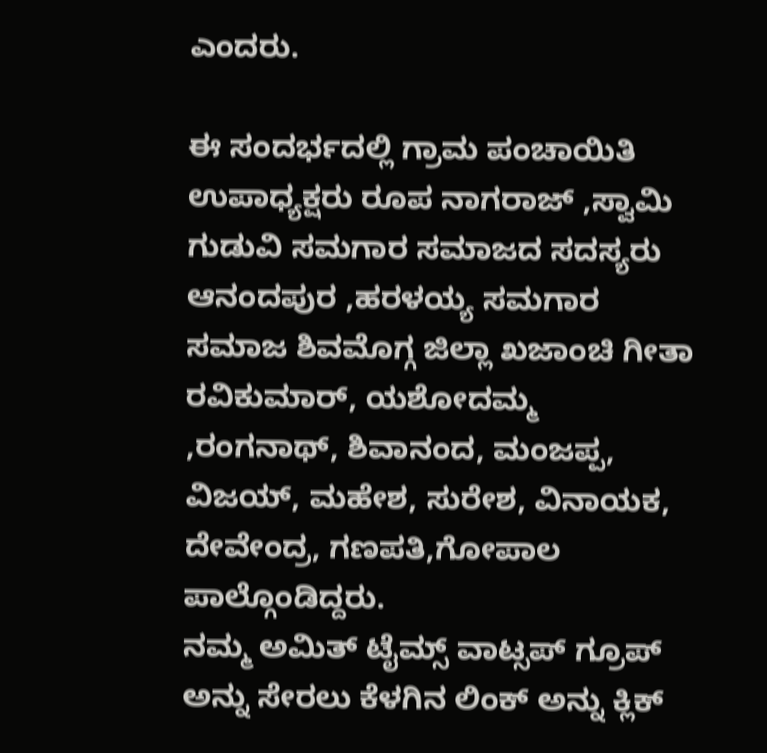ಎಂದರು.

ಈ ಸಂದರ್ಭದಲ್ಲಿ ಗ್ರಾಮ ಪಂಚಾಯಿತಿ ಉಪಾಧ್ಯಕ್ಷರು ರೂಪ ನಾಗರಾಜ್ ,ಸ್ವಾಮಿ ಗುಡುವಿ ಸಮಗಾರ ಸಮಾಜದ ಸದಸ್ಯರು ಆನಂದಪುರ ,ಹರಳಯ್ಯ ಸಮಗಾರ ಸಮಾಜ ಶಿವಮೊಗ್ಗ ಜಿಲ್ಲಾ ಖಜಾಂಚಿ ಗೀತಾ ರವಿಕುಮಾರ್, ಯಶೋದಮ್ಮ ,ರಂಗನಾಥ್, ಶಿವಾನಂದ, ಮಂಜಪ್ಪ, ವಿಜಯ್, ಮಹೇಶ, ಸುರೇಶ, ವಿನಾಯಕ, ದೇವೇಂದ್ರ, ಗಣಪತಿ,ಗೋಪಾಲ ಪಾಲ್ಗೊಂಡಿದ್ದರು.
ನಮ್ಮ ಅಮಿತ್ ಟೈಮ್ಸ್ ವಾಟ್ಸಪ್ ಗ್ರೂಪ್ ಅನ್ನು ಸೇರಲು ಕೆಳಗಿನ ಲಿಂಕ್ ಅನ್ನು ಕ್ಲಿಕ್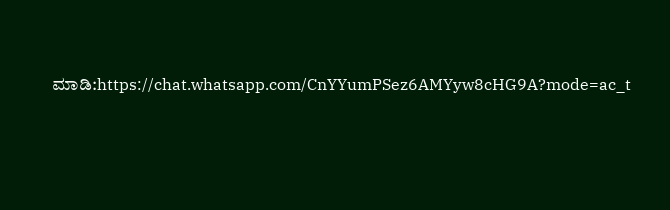ಮಾಡಿ:https://chat.whatsapp.com/CnYYumPSez6AMYyw8cHG9A?mode=ac_t